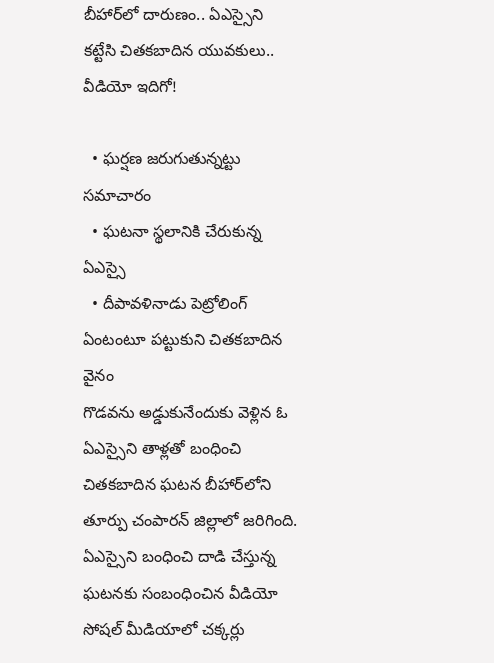బీహార్‌లో దారుణం.. ఏఎస్సైని కట్టేసి చితకబాదిన యువకులు.. వీడియో ఇదిగో!

  • ఘర్షణ జరుగుతున్నట్టు సమాచారం
  • ఘటనా స్థలానికి చేరుకున్న ఏఎస్సై
  • దీపావళినాడు పెట్రోలింగ్ ఏంటంటూ పట్టుకుని చితకబాదిన వైనం
గొడవను అడ్డుకునేందుకు వెళ్లిన ఓ ఏఎస్సైని తాళ్లతో బంధించి చితకబాదిన ఘటన బీహార్‌లోని తూర్పు చంపారన్ జిల్లాలో జరిగింది. ఏఎస్సైని బంధించి దాడి చేస్తున్న ఘటనకు సంబంధించిన వీడియో సోషల్ మీడియాలో చక్కర్లు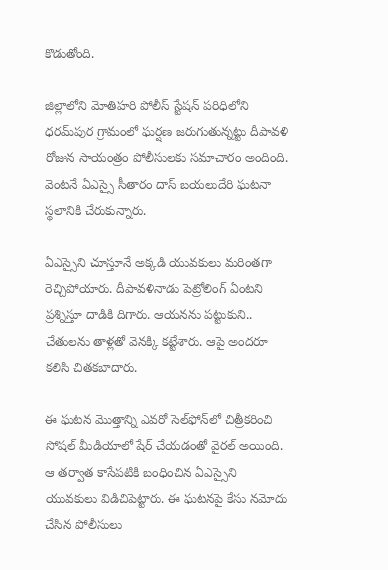కొడుతోంది.

జిల్లాలోని మోతిహరి పోలీస్ స్టేషన్ పరిధిలోని ధరమ్‌పుర గ్రామంలో ఘర్షణ జరుగుతున్నట్టు దీపావళి రోజున సాయంత్రం పోలీసులకు సమాచారం అందింది. వెంటనే ఏఎస్సై సీతారం దాస్ బయలుదేరి ఘటనా స్థలానికి చేరుకున్నారు.

ఏఎస్సైని చూస్తూనే అక్కడి యువకులు మరింతగా రెచ్చిపోయారు. దీపావళినాడు పెట్రోలింగ్ ఏంటని ప్రశ్నిస్తూ దాడికి దిగారు. ఆయనను పట్టుకుని.. చేతులను తాళ్లతో వెనక్కి కట్టేశారు. ఆపై అందరూ కలిసి చితకబాదారు.

ఈ ఘటన మొత్తాన్ని ఎవరో సెల్‌ఫోన్‌లో చిత్రీకరించి సోషల్ మీడియాలో షేర్ చేయడంతో వైరల్ అయింది. ఆ తర్వాత కాసేపటికి బంధించిన ఏఎస్సైని యువకులు విడిచిపెట్టారు. ఈ ఘటనపై కేసు నమోదు చేసిన పోలీసులు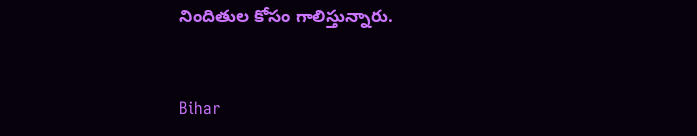నిందితుల కోసం గాలిస్తున్నారు.


Bihar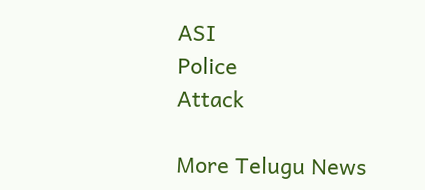ASI
Police
Attack

More Telugu News